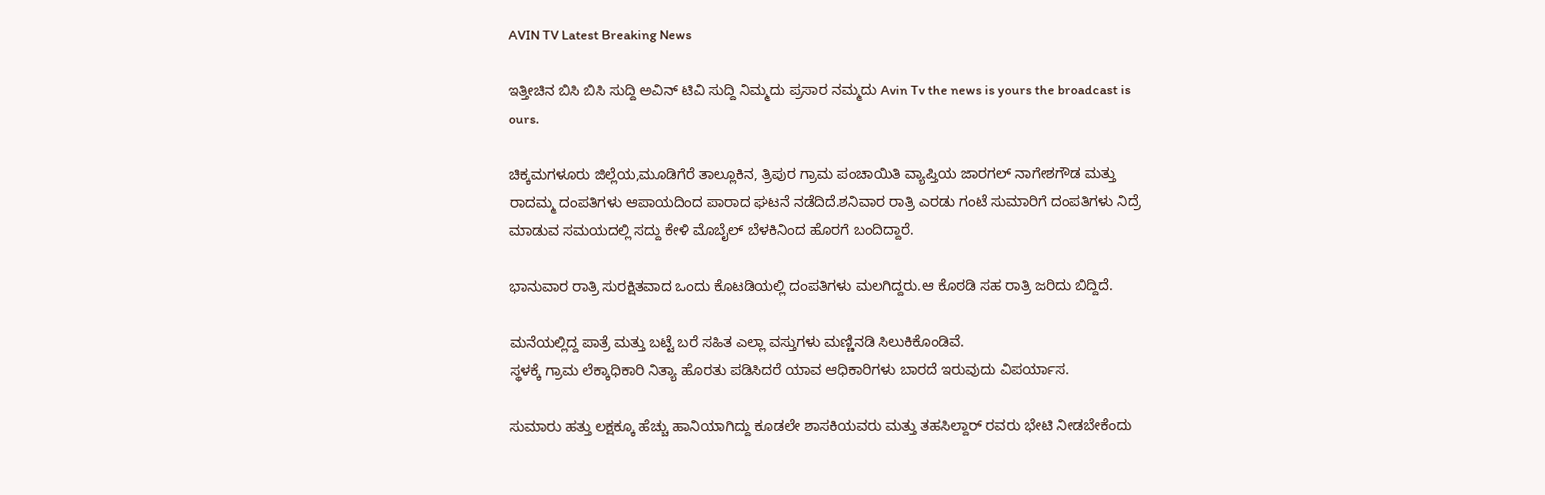AVIN TV Latest Breaking News

ಇತ್ತೀಚಿನ ಬಿಸಿ ಬಿಸಿ ಸುದ್ದಿ ಅವಿನ್ ಟಿವಿ ಸುದ್ದಿ ನಿಮ್ಮದು ಪ್ರಸಾರ ನಮ್ಮದು Avin Tv the news is yours the broadcast is ours.

ಚಿಕ್ಕಮಗಳೂರು ಜಿಲ್ಲೆಯ,ಮೂಡಿಗೆರೆ ತಾಲ್ಲೂಕಿನ, ತ್ರಿಪುರ ಗ್ರಾಮ ಪಂಚಾಯಿತಿ ವ್ಯಾಪ್ತಿಯ ಜಾರಗಲ್ ನಾಗೇಶಗೌಡ ಮತ್ತು ರಾದಮ್ಮ ದಂಪತಿಗಳು ಆಪಾಯದಿಂದ ಪಾರಾದ ಘಟನೆ ನಡೆದಿದೆ.ಶನಿವಾರ ರಾತ್ರಿ ಎರಡು ಗಂಟೆ ಸುಮಾರಿಗೆ ದಂಪತಿಗಳು ನಿದ್ರೆ ಮಾಡುವ ಸಮಯದಲ್ಲಿ ಸದ್ದು ಕೇಳಿ ಮೊಬೈಲ್ ಬೆಳಕಿನಿಂದ ಹೊರಗೆ ಬಂದಿದ್ದಾರೆ.

ಭಾನುವಾರ ರಾತ್ರಿ ಸುರಕ್ಷಿತವಾದ ಒಂದು ಕೊಟಡಿಯಲ್ಲಿ ದಂಪತಿಗಳು ಮಲಗಿದ್ದರು.ಆ ಕೊಠಡಿ ಸಹ ರಾತ್ರಿ ಜರಿದು ಬಿದ್ದಿದೆ.

ಮನೆಯಲ್ಲಿದ್ದ ಪಾತ್ರೆ ಮತ್ತು ಬಟ್ಟೆ ಬರೆ ಸಹಿತ ಎಲ್ಲಾ ವಸ್ತುಗಳು ಮಣ್ಣಿನಡಿ ಸಿಲುಕಿಕೊಂಡಿವೆ.
ಸ್ಥಳಕ್ಕೆ ಗ್ರಾಮ ಲೆಕ್ಕಾಧಿಕಾರಿ ನಿತ್ಯಾ ಹೊರತು ಪಡಿಸಿದರೆ ಯಾವ ಆಧಿಕಾರಿಗಳು ಬಾರದೆ ಇರುವುದು ವಿಪರ್ಯಾಸ.

ಸುಮಾರು ಹತ್ತು ಲಕ್ಷಕ್ಕೂ ಹೆಚ್ಚು ಹಾನಿಯಾಗಿದ್ದು ಕೂಡಲೇ ಶಾಸಕಿಯವರು ಮತ್ತು ತಹಸಿಲ್ದಾರ್ ರವರು ಭೇಟಿ ನೀಡಬೇಕೆಂದು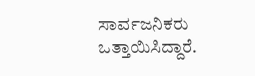ಸಾರ್ವಜನಿಕರು ಒತ್ತಾಯಿಸಿದ್ದಾರೆ.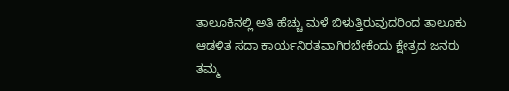ತಾಲೂಕಿನಲ್ಲಿ ಅತಿ ಹೆಚ್ಚು ಮಳೆ ಬಿಳುತ್ತಿರುವುದರಿಂದ ತಾಲೂಕು ಆಡಳಿತ ಸದಾ ಕಾರ್ಯನಿರತವಾಗಿರಬೇಕೆಂದು ಕ್ಷೇತ್ರದ ಜನರು ತಮ್ಮ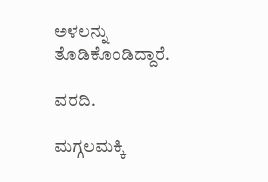ಅಳಲನ್ನು ತೊಡಿಕೊಂಡಿದ್ದಾರೆ.

ವರದಿ.

ಮಗ್ಗಲಮಕ್ಕಿ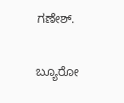ಗಣೇಶ್.

ಬ್ಯೂರೋ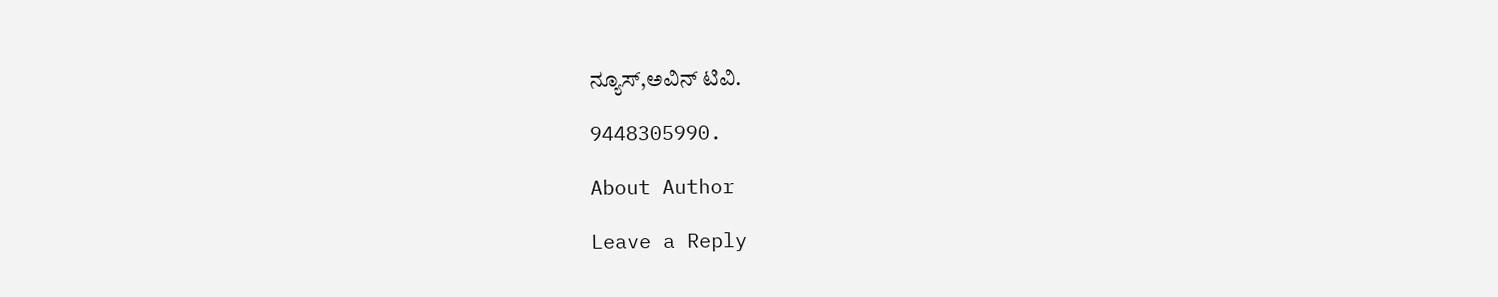ನ್ಯೂಸ್,ಅವಿನ್ ಟಿವಿ.

9448305990.

About Author

Leave a Reply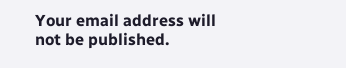Your email address will not be published.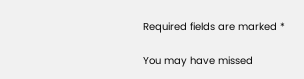Required fields are marked *

You may have missed